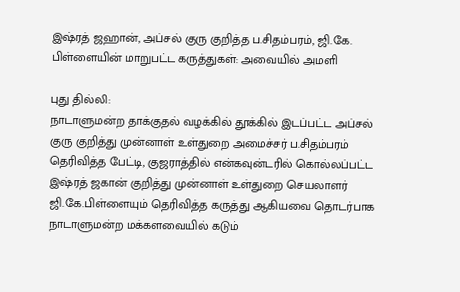இஷ்ரத் ஜஹான், அப்சல் குரு குறித்த ப.சிதம்பரம், ஜி.கே. பிள்ளையின் மாறுபட்ட கருத்துகள்: அவையில் அமளி

புது தில்லி:
நாடாளுமன்ற தாக்குதல் வழக்கில் தூக்கில் இடப்பட்ட அப்சல் குரு குறித்து முன்னாள் உள்துறை அமைச்சர் ப.சிதம்பரம் தெரிவித்த பேட்டி, குஜராத்தில் என்கவுன்டரில் கொல்லப்பட்ட இஷ்ரத் ஜகான் குறித்து முன்னாள் உள்துறை செயலாளர் ஜி.கே.பிள்ளையும் தெரிவித்த கருத்து ஆகியவை தொடர்பாக நாடாளுமன்ற மக்களவையில் கடும்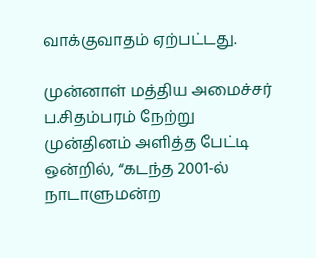வாக்குவாதம் ஏற்பட்டது.

முன்னாள் மத்திய அமைச்சர் ப.சிதம்பரம் நேற்று முன்தினம் அளித்த பேட்டி ஒன்றில், “கடந்த 2001-ல் நாடாளுமன்ற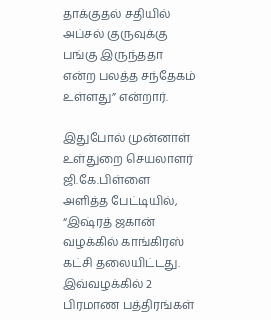தாக்குதல் சதியில் அப்சல் குருவுக்கு பங்கு இருந்ததா என்ற பலத்த சந்தேகம் உள்ளது” என்றார்.

இதுபோல் முன்னாள் உள்துறை செயலாளர் ஜி.கே.பிள்ளை அளித்த பேட்டியில், “இஷ்ரத் ஜகான் வழக்கில் காங்கிரஸ் கட்சி தலையிட்டது. இவ்வழக்கில் 2 பிரமாண பத்திரங்கள்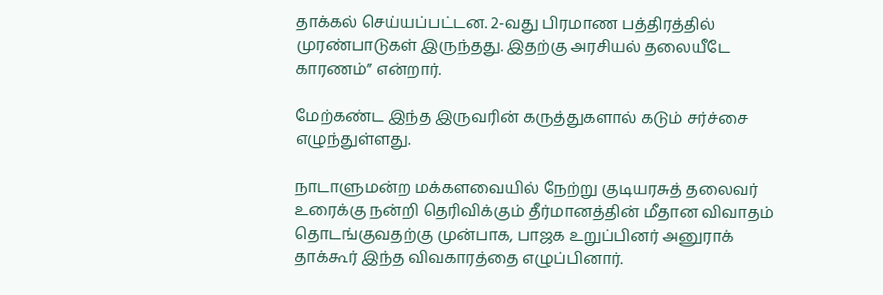தாக்கல் செய்யப்பட்டன. 2-வது பிரமாண பத்திரத்தில் முரண்பாடுகள் இருந்தது. இதற்கு அரசியல் தலையீடே காரணம்” என்றார்.

மேற்கண்ட இந்த இருவரின் கருத்துகளால் கடும் சர்ச்சை எழுந்துள்ளது.

நாடாளுமன்ற மக்களவையில் நேற்று குடியரசுத் தலைவர் உரைக்கு நன்றி தெரிவிக்கும் தீர்மானத்தின் மீதான விவாதம் தொடங்குவதற்கு முன்பாக, பாஜக உறுப்பினர் அனுராக் தாக்கூர் இந்த விவகாரத்தை எழுப்பினார்.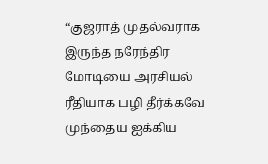“குஜராத் முதல்வராக இருந்த நரேந்திர மோடியை அரசியல் ரீதியாக பழி தீர்க்கவே முந்தைய ஐக்கிய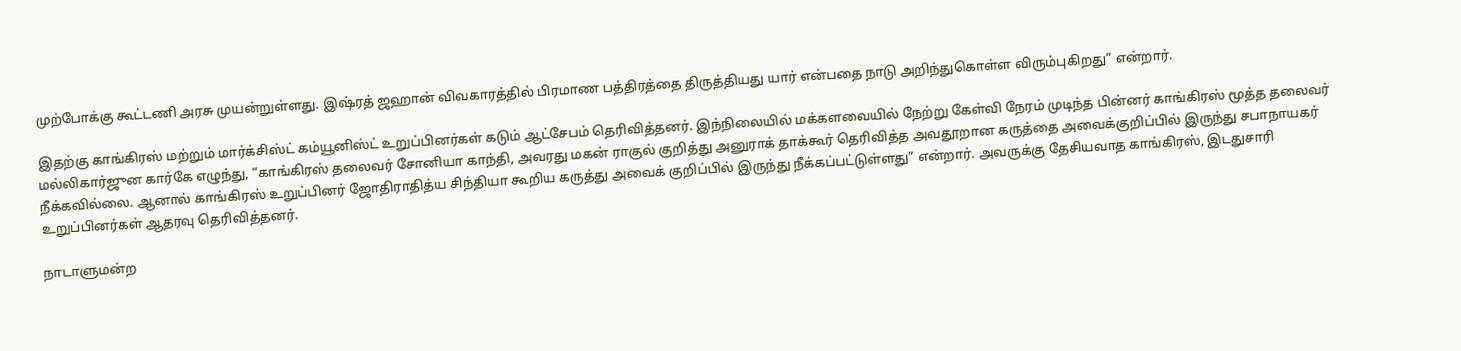முற்போக்கு கூட்டணி அரசு முயன்றுள்ளது. இஷ்ரத் ஜஹான் விவகாரத்தில் பிரமாண பத்திரத்தை திருத்தியது யார் என்பதை நாடு அறிந்துகொள்ள விரும்புகிறது” என்றார்.

இதற்கு காங்கிரஸ் மற்றும் மார்க்சிஸ்ட் கம்யூனிஸ்ட் உறுப்பினர்கள் கடும் ஆட்சேபம் தெரிவித்தனர். இந்நிலையில் மக்களவையில் நேற்று கேள்வி நேரம் முடிந்த பின்னர் காங்கிரஸ் மூத்த தலைவர் மல்லிகார்ஜுன கார்கே எழுந்து, “காங்கிரஸ் தலைவர் சோனியா காந்தி, அவரது மகன் ராகுல் குறித்து அனுராக் தாக்கூர் தெரிவித்த அவதூறான கருத்தை அவைக்குறிப்பில் இருந்து சபாநாயகர் நீக்கவில்லை. ஆனால் காங்கிரஸ் உறுப்பினர் ஜோதிராதித்ய சிந்தியா கூறிய கருத்து அவைக் குறிப்பில் இருந்து நீக்கப்பட்டுள்ளது” என்றார். அவருக்கு தேசியவாத காங்கிரஸ், இடதுசாரி உறுப்பினர்கள் ஆதரவு தெரிவித்தனர்.

நாடாளுமன்ற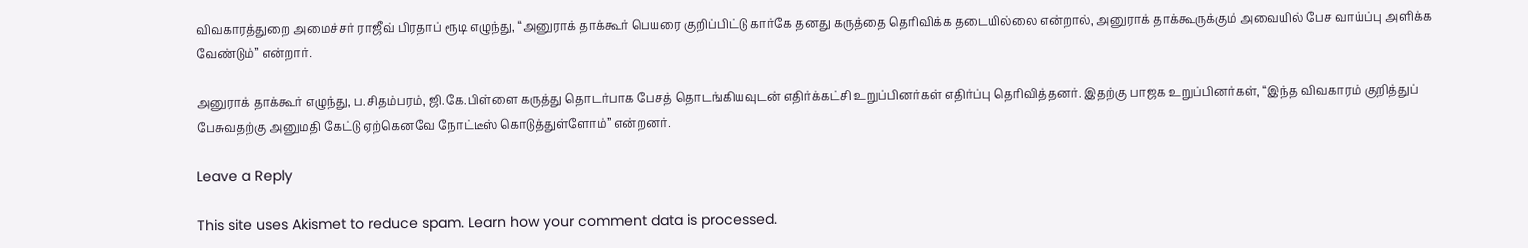விவகாரத்துறை அமைச்சர் ராஜீவ் பிரதாப் ரூடி எழுந்து, “அனுராக் தாக்கூர் பெயரை குறிப்பிட்டு கார்கே தனது கருத்தை தெரிவிக்க தடையில்லை என்றால், அனுராக் தாக்கூருக்கும் அவையில் பேச வாய்ப்பு அளிக்க வேண்டும்” என்றார்.

அனுராக் தாக்கூர் எழுந்து, ப.சிதம்பரம், ஜி.கே.பிள்ளை கருத்து தொடர்பாக பேசத் தொடங்கியவுடன் எதிர்க்கட்சி உறுப்பினர்கள் எதிர்ப்பு தெரிவித்தனர். இதற்கு பாஜக உறுப்பினர்கள், “இந்த விவகாரம் குறித்துப் பேசுவதற்கு அனுமதி கேட்டு ஏற்கெனவே நோட்டீஸ் கொடுத்துள்ளோம்” என்றனர்.

Leave a Reply

This site uses Akismet to reduce spam. Learn how your comment data is processed.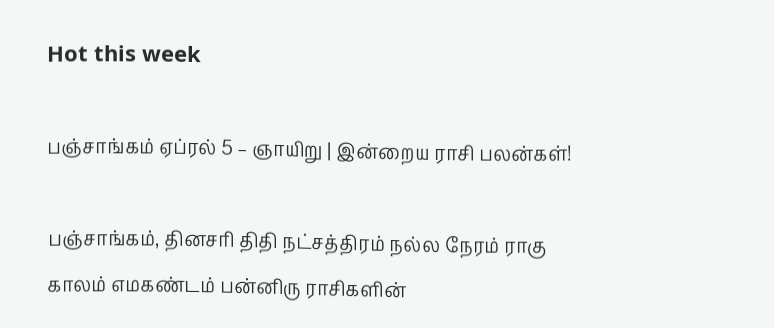Hot this week

பஞ்சாங்கம் ஏப்ரல் 5 – ஞாயிறு | இன்றைய ராசி பலன்கள்!

பஞ்சாங்கம், தினசரி திதி நட்சத்திரம் நல்ல நேரம் ராகு காலம் எமகண்டம் பன்னிரு ராசிகளின்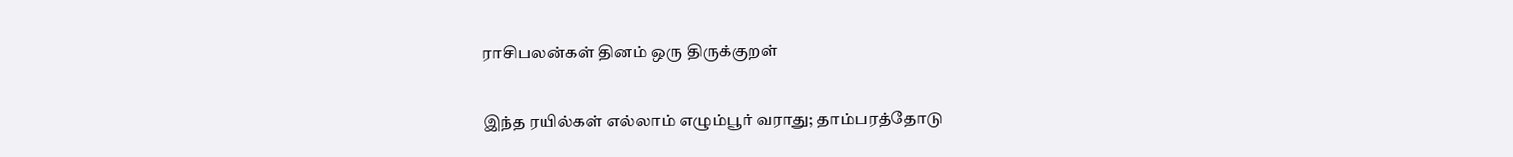ராசிபலன்கள் தினம் ஒரு திருக்குறள்

இந்த ரயில்கள் எல்லாம் எழும்பூர் வராது; தாம்பரத்தோடு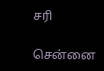சரி

சென்னை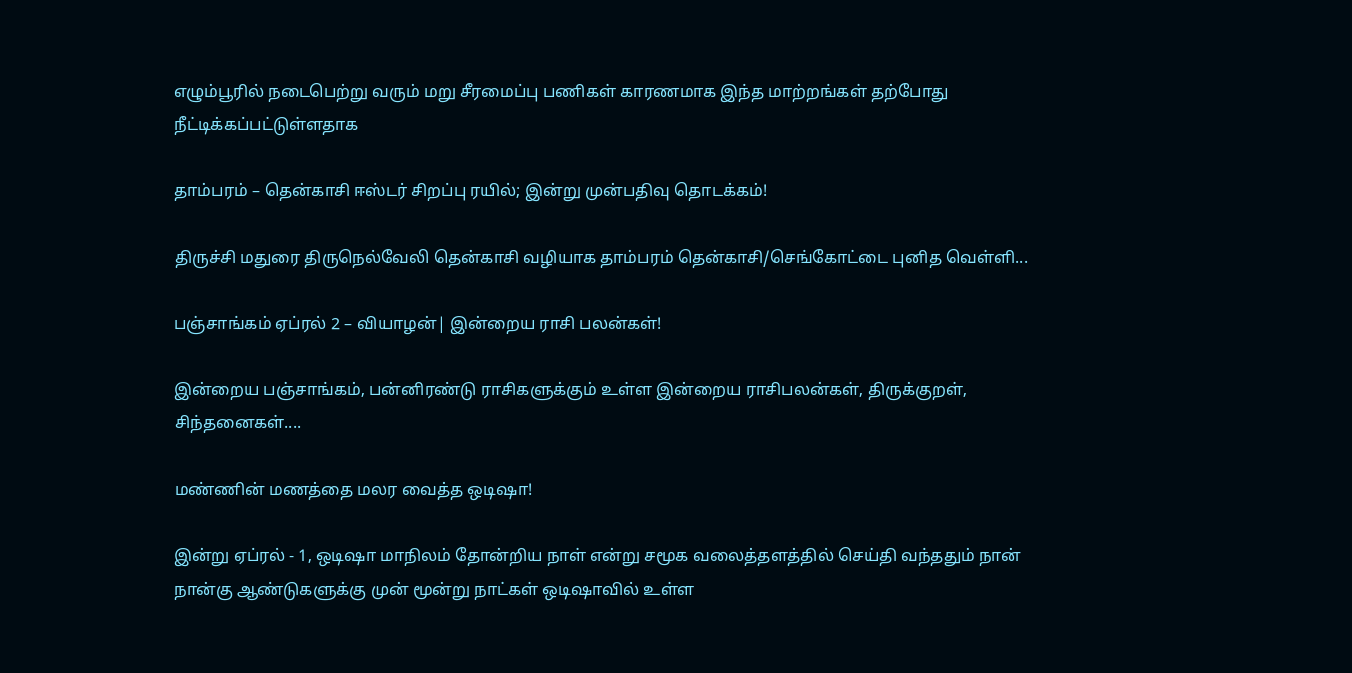எழும்பூரில் நடைபெற்று வரும் மறு சீரமைப்பு பணிகள் காரணமாக இந்த மாற்றங்கள் தற்போது நீட்டிக்கப்பட்டுள்ளதாக‌

தாம்பரம் – தென்காசி ஈஸ்டர் சிறப்பு ரயில்; இன்று முன்பதிவு தொடக்கம்!

திருச்சி மதுரை திருநெல்வேலி தென்காசி வழியாக தாம்பரம் தென்காசி/செங்கோட்டை புனித வெள்ளி...

பஞ்சாங்கம் ஏப்ரல் 2 – வியாழன்| இன்றைய ராசி பலன்கள்!

இன்றைய பஞ்சாங்கம், பன்னிரண்டு ராசிகளுக்கும் உள்ள இன்றைய ராசிபலன்கள், திருக்குறள், சிந்தனைகள்....

மண்ணின் மணத்தை மலர வைத்த ஒடிஷா!

இன்று ஏப்ரல் - 1, ஒடிஷா மாநிலம் தோன்றிய நாள் என்று சமூக வலைத்தளத்தில் செய்தி வந்ததும் நான் நான்கு ஆண்டுகளுக்கு முன் மூன்று நாட்கள் ஒடிஷாவில் உள்ள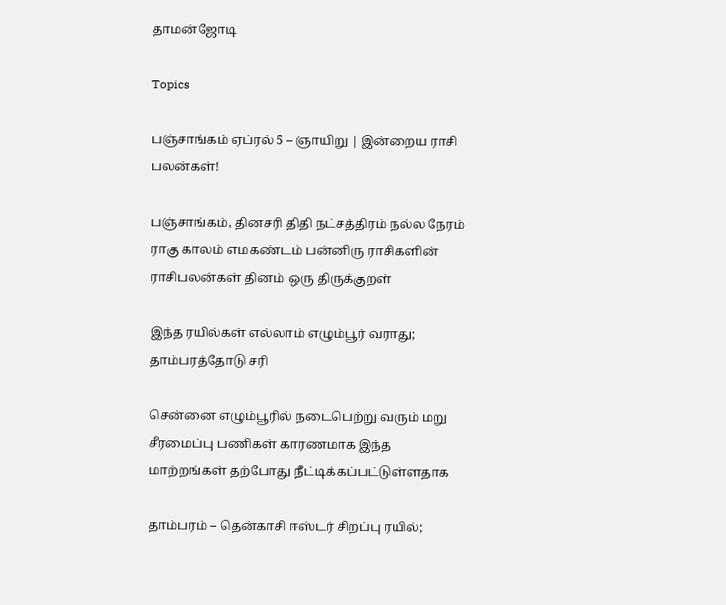தாமன்ஜோடி

Topics

பஞ்சாங்கம் ஏப்ரல் 5 – ஞாயிறு | இன்றைய ராசி பலன்கள்!

பஞ்சாங்கம், தினசரி திதி நட்சத்திரம் நல்ல நேரம் ராகு காலம் எமகண்டம் பன்னிரு ராசிகளின் ராசிபலன்கள் தினம் ஒரு திருக்குறள்

இந்த ரயில்கள் எல்லாம் எழும்பூர் வராது; தாம்பரத்தோடு சரி

சென்னை எழும்பூரில் நடைபெற்று வரும் மறு சீரமைப்பு பணிகள் காரணமாக இந்த மாற்றங்கள் தற்போது நீட்டிக்கப்பட்டுள்ளதாக‌

தாம்பரம் – தென்காசி ஈஸ்டர் சிறப்பு ரயில்;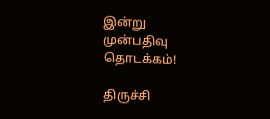இன்று முன்பதிவு தொடக்கம்!

திருச்சி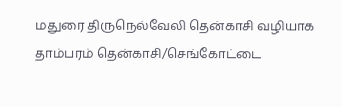மதுரை திருநெல்வேலி தென்காசி வழியாக தாம்பரம் தென்காசி/செங்கோட்டை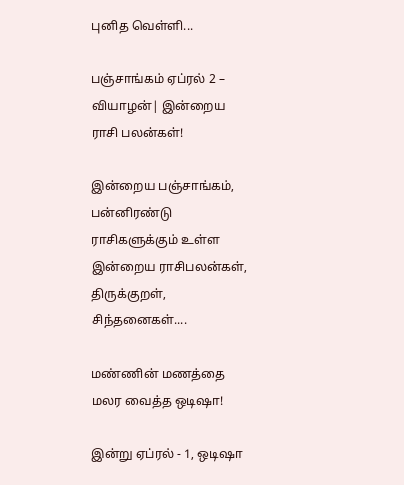புனித வெள்ளி...

பஞ்சாங்கம் ஏப்ரல் 2 – வியாழன்| இன்றைய ராசி பலன்கள்!

இன்றைய பஞ்சாங்கம், பன்னிரண்டு ராசிகளுக்கும் உள்ள இன்றைய ராசிபலன்கள், திருக்குறள், சிந்தனைகள்....

மண்ணின் மணத்தை மலர வைத்த ஒடிஷா!

இன்று ஏப்ரல் - 1, ஒடிஷா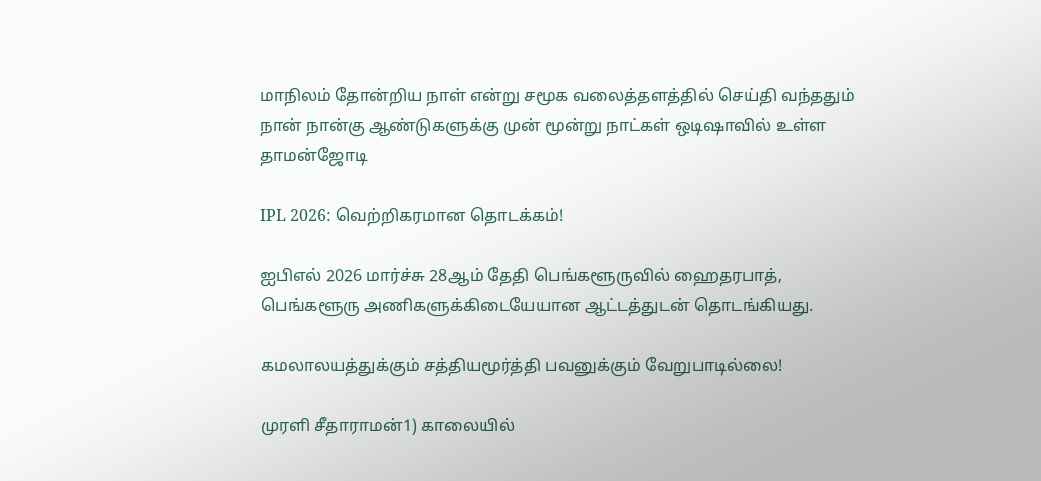மாநிலம் தோன்றிய நாள் என்று சமூக வலைத்தளத்தில் செய்தி வந்ததும் நான் நான்கு ஆண்டுகளுக்கு முன் மூன்று நாட்கள் ஒடிஷாவில் உள்ள தாமன்ஜோடி

IPL 2026: வெற்றிகரமான தொடக்கம்!

ஐபிஎல் 2026 மார்ச்சு 28ஆம் தேதி பெங்களூருவில் ஹைதரபாத், பெங்களூரு அணிகளுக்கிடையேயான ஆட்டத்துடன் தொடங்கியது.

கமலாலயத்துக்கும் சத்தியமூர்த்தி பவனுக்கும் வேறுபாடில்லை!

முரளி சீதாராமன்1) காலையில்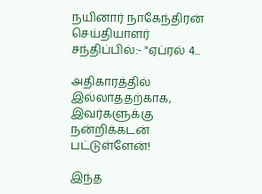நயினார் நாகேந்திரன் செய்தியாளர் சந்திப்பில்:- "ஏப்ரல் 4...

அதிகாரத்தில் இல்லாததற்காக, இவர்களுக்கு நன்றிக்கடன் பட்டுள்ளேன்!

இந்த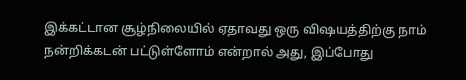இக்கட்டான சூழ்நிலையில் ஏதாவது ஒரு விஷயத்திற்கு நாம் நன்றிக்கடன் பட்டுள்ளோம் என்றால் அது, இப்போது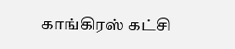காங்கிரஸ் கட்சி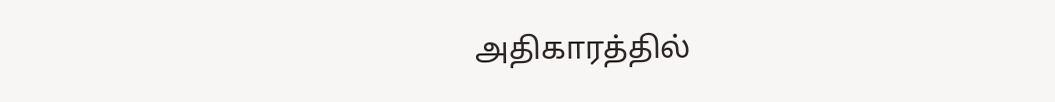அதிகாரத்தில்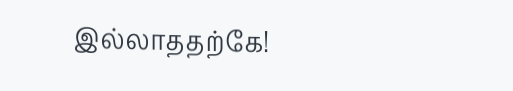இல்லாததற்கே!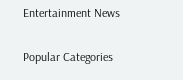Entertainment News

Popular Categories